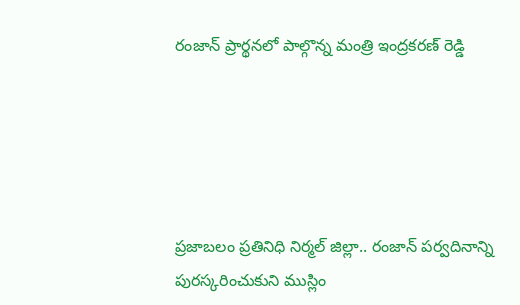రంజాన్ ప్రార్థనలో పాల్గొన్న మంత్రి ఇంద్రకరణ్ రెడ్డి





ప్రజాబలం ప్రతినిధి నిర్మల్ జిల్లా.. రంజాన్ పర్వదినాన్ని పురస్కరించుకుని ముస్లిం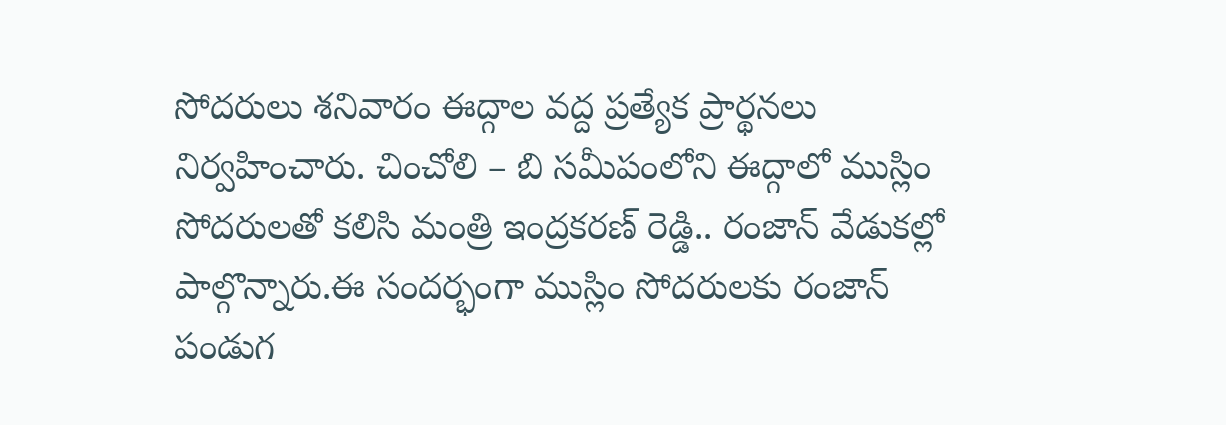సోదరులు శనివారం ఈద్గాల వద్ద ప్రత్యేక ప్రార్థనలు నిర్వహించారు. చించోలి – బి సమీపంలోని ఈద్గాలో ముస్లిం సోద‌రుల‌తో క‌లిసి మంత్రి ఇంద్ర‌క‌ర‌ణ్ రెడ్డి.. రంజాన్ వేడుకల్లో పాల్గొన్నారు.ఈ సంద‌ర్భంగా ముస్లిం సోదరులకు రంజాన్ పండుగ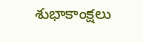శుభాకాంక్షలు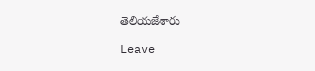తెలియజేశారు

Leave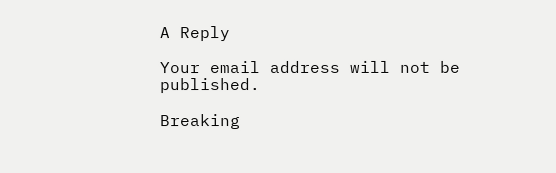A Reply

Your email address will not be published.

Breaking